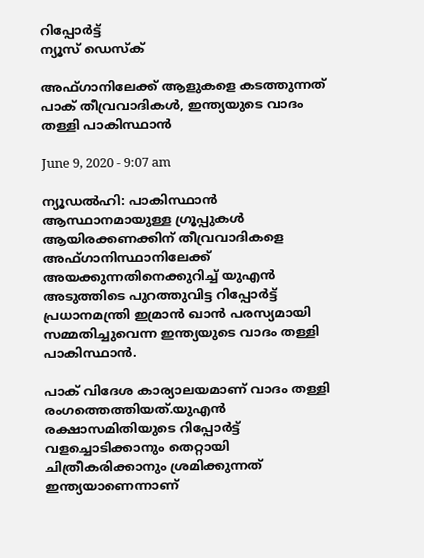റിപ്പോര്‍ട്ട്
ന്യൂസ് ഡെസ്ക്

അഫ്ഗാനിലേക്ക് ആളുകളെ കടത്തുന്നത് പാക് തീവ്രവാദികള്‍, ഇന്ത്യയുടെ വാദം തള്ളി പാകിസ്ഥാന്‍

June 9, 2020 - 9:07 am

ന്യൂഡല്‍ഹി: പാകിസ്ഥാന്‍ ആസ്ഥാനമായുള്ള ഗ്രൂപ്പുകള്‍ ആയിരക്കണക്കിന് തീവ്രവാദികളെ അഫ്ഗാനിസ്ഥാനിലേക്ക് അയക്കുന്നതിനെക്കുറിച്ച് യുഎന്‍ അടുത്തിടെ പുറത്തുവിട്ട റിപ്പോര്‍ട്ട് പ്രധാനമന്ത്രി ഇമ്രാന്‍ ഖാന്‍ പരസ്യമായി സമ്മതിച്ചുവെന്ന ഇന്ത്യയുടെ വാദം തള്ളി പാകിസ്ഥാന്‍.

പാക് വിദേശ കാര്യാലയമാണ് വാദം തള്ളി രംഗത്തെത്തിയത്.യുഎന്‍ രക്ഷാസമിതിയുടെ റിപ്പോര്‍ട്ട് വളച്ചൊടിക്കാനും തെറ്റായി ചിത്രീകരിക്കാനും ശ്രമിക്കുന്നത് ഇന്ത്യയാണെന്നാണ്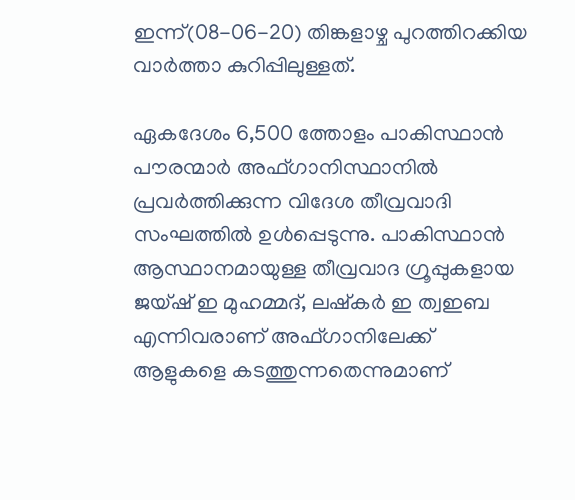ഇന്ന്(08-06-20) തിങ്കളാഴ്ച പുറത്തിറക്കിയ വാര്‍ത്താ കുറിപ്പിലുള്ളത്.

ഏകദേശം 6,500 ത്തോളം പാകിസ്ഥാന്‍ പൗരന്മാര്‍ അഫ്ഗാനിസ്ഥാനില്‍ പ്രവര്‍ത്തിക്കുന്ന വിദേശ തീവ്രവാദി സംഘത്തില്‍ ഉള്‍പ്പെടുന്നു. പാകിസ്ഥാന്‍ ആസ്ഥാനമായുള്ള തീവ്രവാദ ഗ്രൂപ്പുകളായ ജയ്ഷ് ഇ മുഹമ്മദ്, ലഷ്‌കര്‍ ഇ ത്വഇബ എന്നിവരാണ് അഫ്ഗാനിലേക്ക് ആളുകളെ കടത്തുന്നതെന്നുമാണ്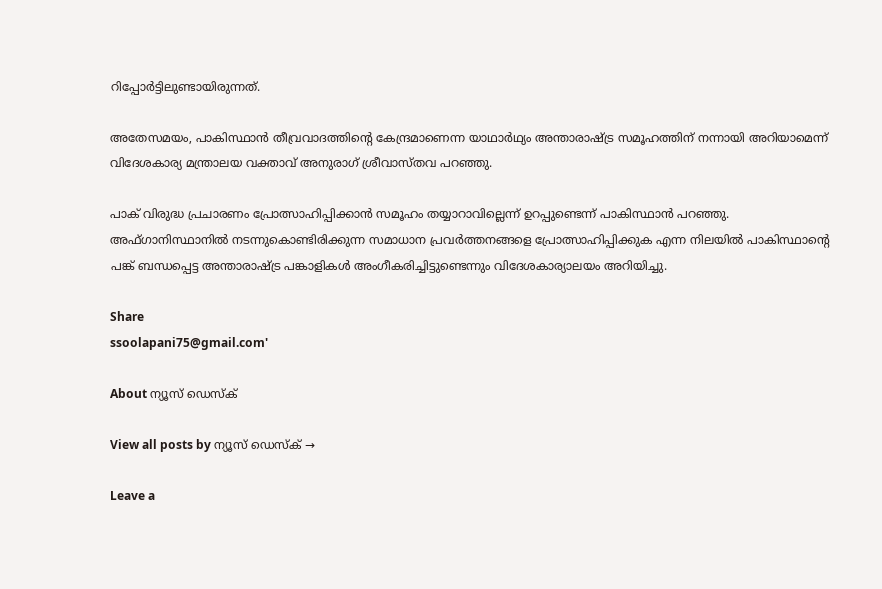റിപ്പോര്‍ട്ടിലുണ്ടായിരുന്നത്.

അതേസമയം, പാകിസ്ഥാന്‍ തീവ്രവാദത്തിന്റെ കേന്ദ്രമാണെന്ന യാഥാര്‍ഥ്യം അന്താരാഷ്ട്ര സമൂഹത്തിന് നന്നായി അറിയാമെന്ന് വിദേശകാര്യ മന്ത്രാലയ വക്താവ് അനുരാഗ് ശ്രീവാസ്തവ പറഞ്ഞു.

പാക് വിരുദ്ധ പ്രചാരണം പ്രോത്സാഹിപ്പിക്കാന്‍ സമൂഹം തയ്യാറാവില്ലെന്ന് ഉറപ്പുണ്ടെന്ന് പാകിസ്ഥാന്‍ പറഞ്ഞു. അഫ്ഗാനിസ്ഥാനില്‍ നടന്നുകൊണ്ടിരിക്കുന്ന സമാധാന പ്രവര്‍ത്തനങ്ങളെ പ്രോത്സാഹിപ്പിക്കുക എന്ന നിലയില്‍ പാകിസ്ഥാന്റെ പങ്ക് ബന്ധപ്പെട്ട അന്താരാഷ്ട്ര പങ്കാളികള്‍ അംഗീകരിച്ചിട്ടുണ്ടെന്നും വിദേശകാര്യാലയം അറിയിച്ചു.

Share
ssoolapani75@gmail.com'

About ന്യൂസ് ഡെസ്ക്

View all posts by ന്യൂസ് ഡെസ്ക് →

Leave a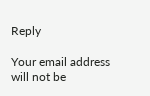Reply

Your email address will not be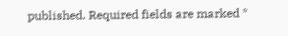published. Required fields are marked *